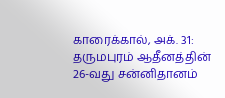காரைக்கால், அக். 31:
தருமபுரம் ஆதீனத்தின் 26-வது சன்னிதானம்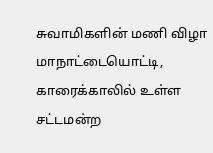சுவாமிகளின் மணி விழா மாநாட்டையொட்டி, காரைக்காலில் உள்ள சட்டமன்ற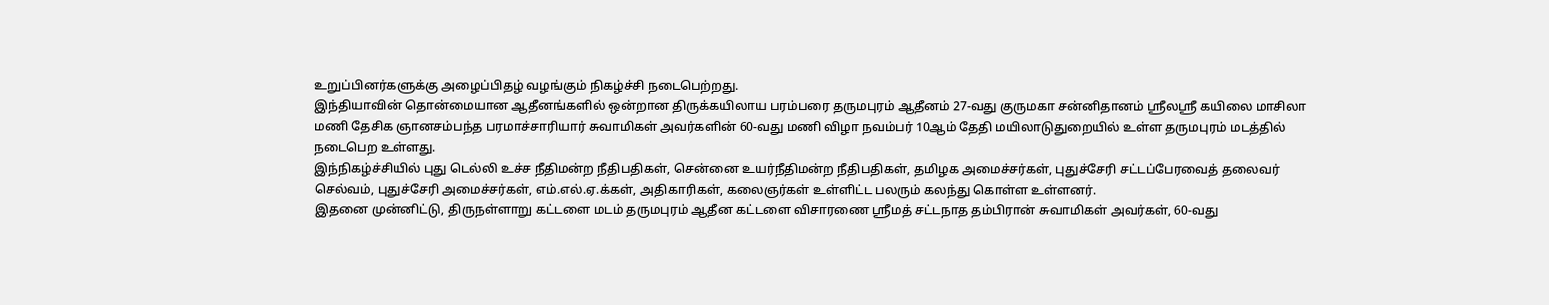உறுப்பினர்களுக்கு அழைப்பிதழ் வழங்கும் நிகழ்ச்சி நடைபெற்றது.
இந்தியாவின் தொன்மையான ஆதீனங்களில் ஒன்றான திருக்கயிலாய பரம்பரை தருமபுரம் ஆதீனம் 27-வது குருமகா சன்னிதானம் ஸ்ரீலஸ்ரீ கயிலை மாசிலா மணி தேசிக ஞானசம்பந்த பரமாச்சாரியார் சுவாமிகள் அவர்களின் 60-வது மணி விழா நவம்பர் 10ஆம் தேதி மயிலாடுதுறையில் உள்ள தருமபுரம் மடத்தில் நடைபெற உள்ளது.
இந்நிகழ்ச்சியில் புது டெல்லி உச்ச நீதிமன்ற நீதிபதிகள், சென்னை உயர்நீதிமன்ற நீதிபதிகள், தமிழக அமைச்சர்கள், புதுச்சேரி சட்டப்பேரவைத் தலைவர் செல்வம், புதுச்சேரி அமைச்சர்கள், எம்.எல்.ஏ.க்கள், அதிகாரிகள், கலைஞர்கள் உள்ளிட்ட பலரும் கலந்து கொள்ள உள்ளனர்.
இதனை முன்னிட்டு, திருநள்ளாறு கட்டளை மடம் தருமபுரம் ஆதீன கட்டளை விசாரணை ஸ்ரீமத் சட்டநாத தம்பிரான் சுவாமிகள் அவர்கள், 60-வது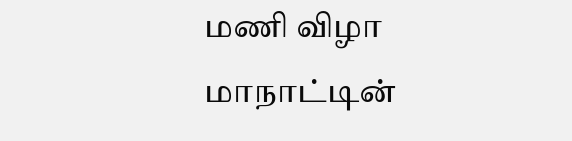மணி விழா மாநாட்டின்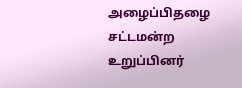அழைப்பிதழை சட்டமன்ற உறுப்பினர்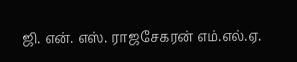ஜி. என். எஸ். ராஜசேகரன் எம்.எல்.ஏ.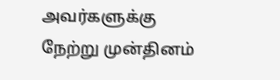அவர்களுக்கு நேற்று முன்தினம்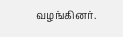வழங்கினர்.